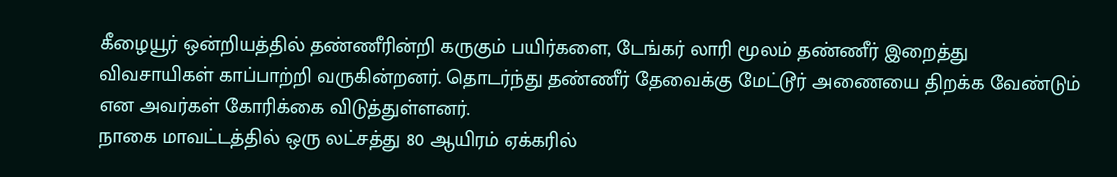கீழையூர் ஒன்றியத்தில் தண்ணீரின்றி கருகும் பயிர்களை, டேங்கர் லாரி மூலம் தண்ணீர் இறைத்து விவசாயிகள் காப்பாற்றி வருகின்றனர். தொடர்ந்து தண்ணீர் தேவைக்கு மேட்டூர் அணையை திறக்க வேண்டும் என அவர்கள் கோரிக்கை விடுத்துள்ளனர்.
நாகை மாவட்டத்தில் ஒரு லட்சத்து 80 ஆயிரம் ஏக்கரில்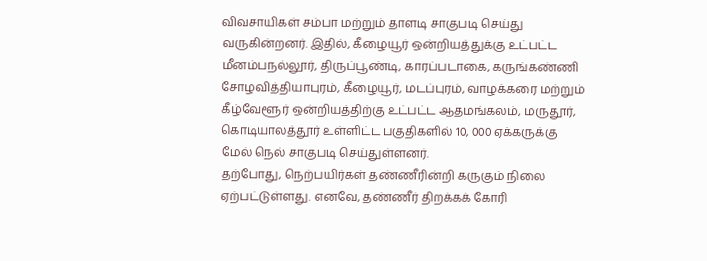விவசாயிகள் சம்பா மற்றும் தாளடி சாகுபடி செய்து வருகின்றனர். இதில், கீழையூர் ஒன்றியத்துக்கு உட்பட்ட மீனம்பநல்லூர், திருப்பூண்டி, காரப்படாகை, கருங்கண்ணி சோழவித்தியாபுரம், கீழையூர், மடப்புரம், வாழக்கரை மற்றும் கீழ்வேளூர் ஒன்றியத்திற்கு உட்பட்ட ஆதமங்கலம், மருதூர், கொடியாலத்தூர் உள்ளிட்ட பகுதிகளில் 10, 000 ஏக்கருக்கு மேல் நெல் சாகுபடி செய்துள்ளனர்.
தற்போது, நெற்பயிர்கள் தண்ணீரின்றி கருகும் நிலை ஏற்பட்டுள்ளது. எனவே, தண்ணீர் திறக்கக் கோரி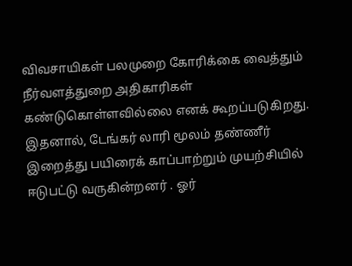விவசாயிகள் பலமுறை கோரிக்கை வைத்தும் நீர்வளத்துறை அதிகாரிகள் கண்டுகொள்ளவில்லை எனக் கூறப்படுகிறது.
இதனால், டேங்கர் லாரி மூலம் தண்ணீர் இறைத்து பயிரைக் காப்பாற்றும் முயற்சியில் ஈடுபட்டு வருகின்றனர் . ஓர்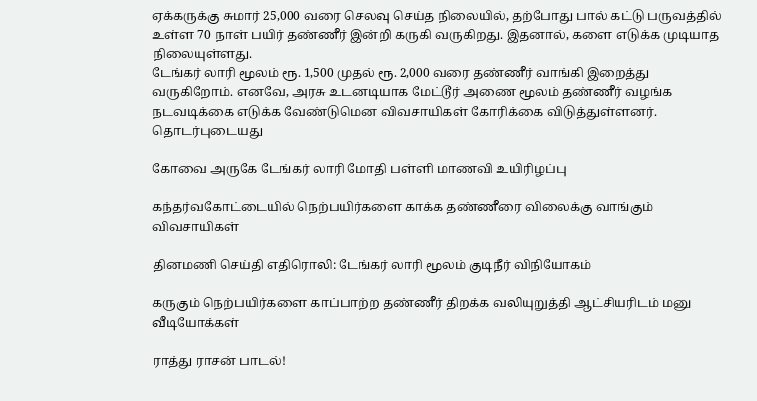ஏக்கருக்கு சுமார் 25,000 வரை செலவு செய்த நிலையில், தற்போது பால் கட்டு பருவத்தில் உள்ள 70 நாள் பயிர் தண்ணீர் இன்றி கருகி வருகிறது. இதனால், களை எடுக்க முடியாத நிலையுள்ளது.
டேங்கர் லாரி மூலம் ரூ. 1,500 முதல் ரூ. 2,000 வரை தண்ணீர் வாங்கி இறைத்து வருகிறோம். எனவே, அரசு உடனடியாக மேட்டூர் அணை மூலம் தண்ணீர் வழங்க நடவடிக்கை எடுக்க வேண்டுமென விவசாயிகள் கோரிக்கை விடுத்துள்ளனர்.
தொடர்புடையது

கோவை அருகே டேங்கர் லாரி மோதி பள்ளி மாணவி உயிரிழப்பு

கந்தர்வகோட்டையில் நெற்பயிர்களை காக்க தண்ணீரை விலைக்கு வாங்கும் விவசாயிகள்

தினமணி செய்தி எதிரொலி: டேங்கர் லாரி மூலம் குடிநீர் விநியோகம்

கருகும் நெற்பயிர்களை காப்பாற்ற தண்ணீர் திறக்க வலியுறுத்தி ஆட்சியரிடம் மனு
வீடியோக்கள்

ராத்து ராசன் பாடல்!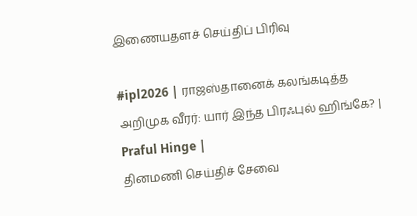இணையதளச் செய்திப் பிரிவு

#ipl2026 | ராஜஸ்தானைக் கலங்கடித்த அறிமுக வீரர்: யார் இந்த பிரஃபுல் ஹிங்கே? | Praful Hinge |
தினமணி செய்திச் சேவை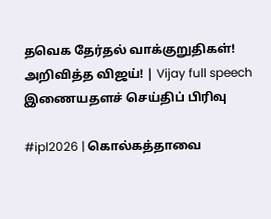தவெக தேர்தல் வாக்குறுதிகள்! அறிவித்த விஜய்! | Vijay full speech
இணையதளச் செய்திப் பிரிவு

#ipl2026 | கொல்கத்தாவை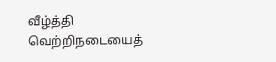வீழ்த்தி வெற்றிநடையைத்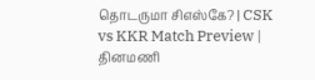தொடருமா சிஎஸ்கே? | CSK vs KKR Match Preview |
தினமணி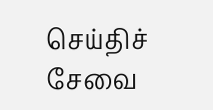செய்திச் சேவை